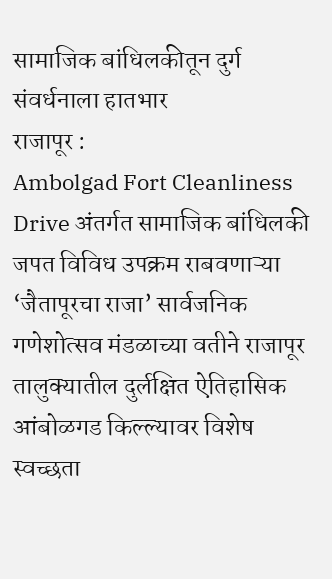सामाजिक बांधिलकीतून दुर्ग संवर्धनाला हातभार
राजापूर :
Ambolgad Fort Cleanliness Drive अंतर्गत सामाजिक बांधिलकी जपत विविध उपक्रम राबवणाऱ्या ‘जैतापूरचा राजा’ सार्वजनिक गणेशोत्सव मंडळाच्या वतीने राजापूर तालुक्यातील दुर्लक्षित ऐतिहासिक आंबोळगड किल्ल्यावर विशेष स्वच्छता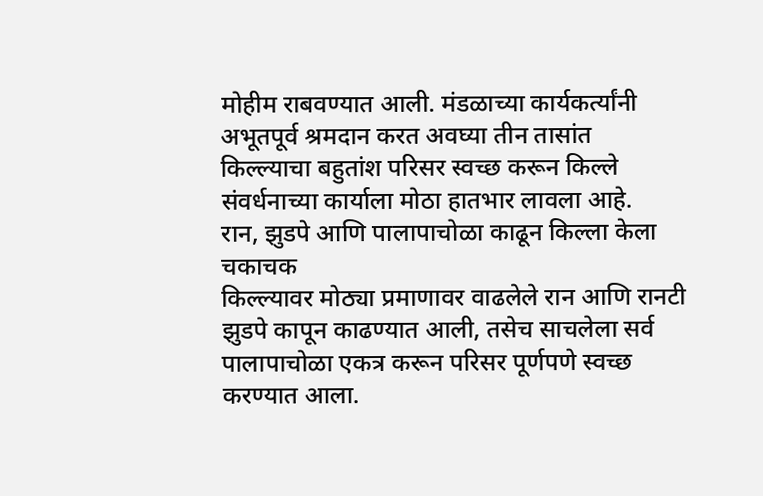मोहीम राबवण्यात आली. मंडळाच्या कार्यकर्त्यांनी अभूतपूर्व श्रमदान करत अवघ्या तीन तासांत किल्ल्याचा बहुतांश परिसर स्वच्छ करून किल्ले संवर्धनाच्या कार्याला मोठा हातभार लावला आहे.
रान, झुडपे आणि पालापाचोळा काढून किल्ला केला चकाचक
किल्ल्यावर मोठ्या प्रमाणावर वाढलेले रान आणि रानटी झुडपे कापून काढण्यात आली, तसेच साचलेला सर्व पालापाचोळा एकत्र करून परिसर पूर्णपणे स्वच्छ करण्यात आला.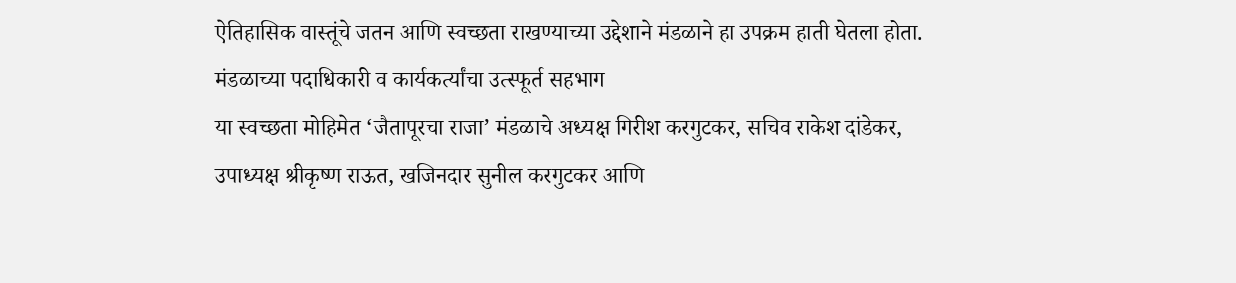ऐतिहासिक वास्तूंचे जतन आणि स्वच्छता राखण्याच्या उद्देशाने मंडळाने हा उपक्रम हाती घेतला होता.
मंडळाच्या पदाधिकारी व कार्यकर्त्यांचा उत्स्फूर्त सहभाग
या स्वच्छता मोहिमेत ‘जैतापूरचा राजा’ मंडळाचे अध्यक्ष गिरीश करगुटकर, सचिव राकेश दांडेकर, उपाध्यक्ष श्रीकृष्ण राऊत, खजिनदार सुनील करगुटकर आणि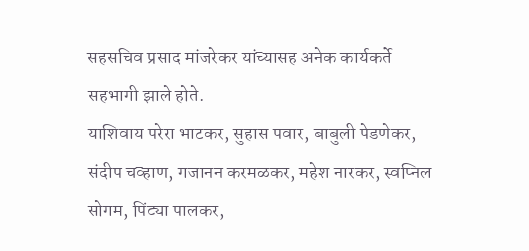सहसचिव प्रसाद मांजरेकर यांच्यासह अनेक कार्यकर्ते सहभागी झाले होते.
याशिवाय परेरा भाटकर, सुहास पवार, बाबुली पेडणेकर, संदीप चव्हाण, गजानन करमळकर, महेश नारकर, स्वप्निल सोगम, पिंट्या पालकर,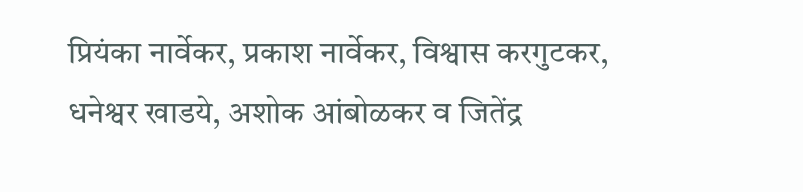प्रियंका नार्वेकर, प्रकाश नार्वेकर, विश्वास करगुटकर, धनेश्वर खाडये, अशोक आंबोळकर व जितेंद्र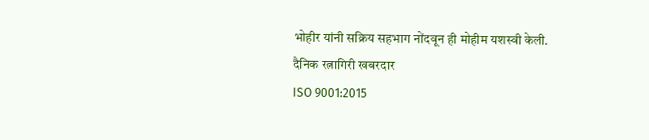भोहीर यांनी सक्रिय सहभाग नोंदवून ही मोहीम यशस्वी केली.
दैनिक रत्नागिरी खबरदार
ISO 9001:2015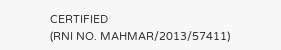CERTIFIED
(RNI NO. MAHMAR/2013/57411)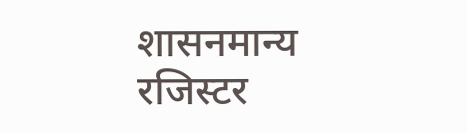शासनमान्य रजिस्टर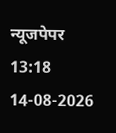न्यूजपेपर
13:18 14-08-2026